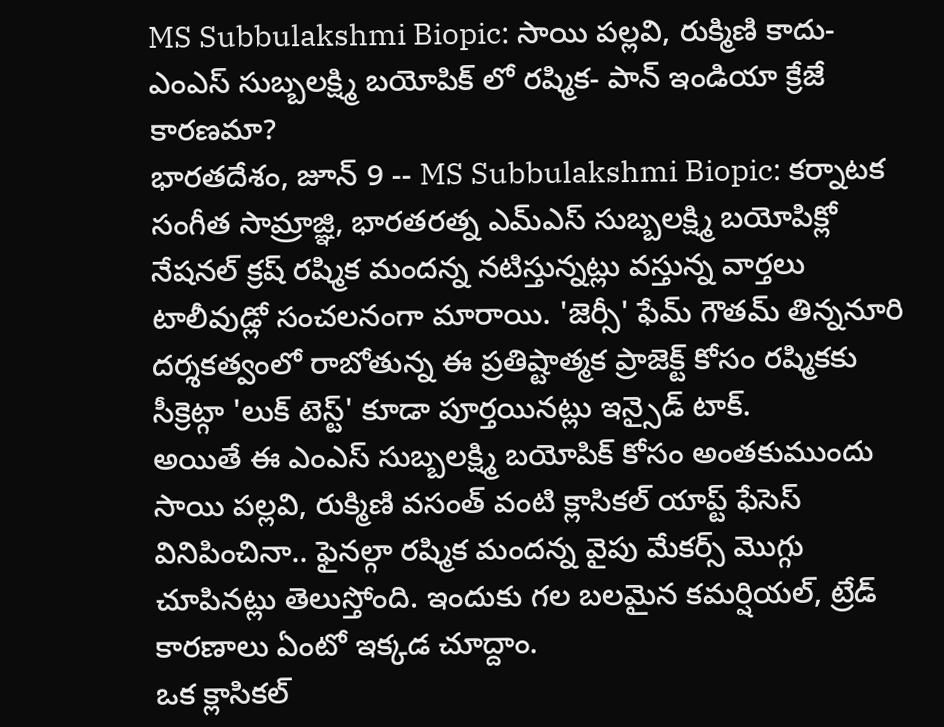MS Subbulakshmi Biopic: సాయి పల్లవి, రుక్మిణి కాదు- ఎంఎస్ సుబ్బలక్ష్మి బయోపిక్ లో రష్మిక- పాన్ ఇండియా క్రేజే కారణమా?
భారతదేశం, జూన్ 9 -- MS Subbulakshmi Biopic: కర్నాటక సంగీత సామ్రాజ్ఞి, భారతరత్న ఎమ్ఎస్ సుబ్బలక్ష్మి బయోపిక్లో నేషనల్ క్రష్ రష్మిక మందన్న నటిస్తున్నట్లు వస్తున్న వార్తలు టాలీవుడ్లో సంచలనంగా మారాయి. 'జెర్సీ' ఫేమ్ గౌతమ్ తిన్ననూరి దర్శకత్వంలో రాబోతున్న ఈ ప్రతిష్టాత్మక ప్రాజెక్ట్ కోసం రష్మికకు సీక్రెట్గా 'లుక్ టెస్ట్' కూడా పూర్తయినట్లు ఇన్సైడ్ టాక్.
అయితే ఈ ఎంఎస్ సుబ్బలక్ష్మి బయోపిక్ కోసం అంతకుముందు సాయి పల్లవి, రుక్మిణి వసంత్ వంటి క్లాసికల్ యాప్ట్ ఫేసెస్ వినిపించినా.. ఫైనల్గా రష్మిక మందన్న వైపు మేకర్స్ మొగ్గు చూపినట్లు తెలుస్తోంది. ఇందుకు గల బలమైన కమర్షియల్, ట్రేడ్ కారణాలు ఏంటో ఇక్కడ చూద్దాం.
ఒక క్లాసికల్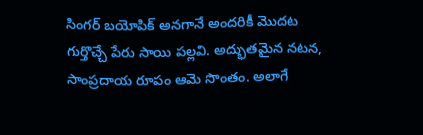సింగర్ బయోపిక్ అనగానే అందరికీ మొదట గుర్తొచ్చే పేరు సాయి పల్లవి. అద్భుతమైన నటన, సాంప్రదాయ రూపం ఆమె సొంతం. అలాగే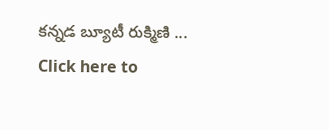కన్నడ బ్యూటీ రుక్మిణి ...
Click here to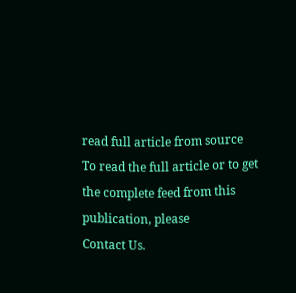read full article from source
To read the full article or to get the complete feed from this publication, please
Contact Us.